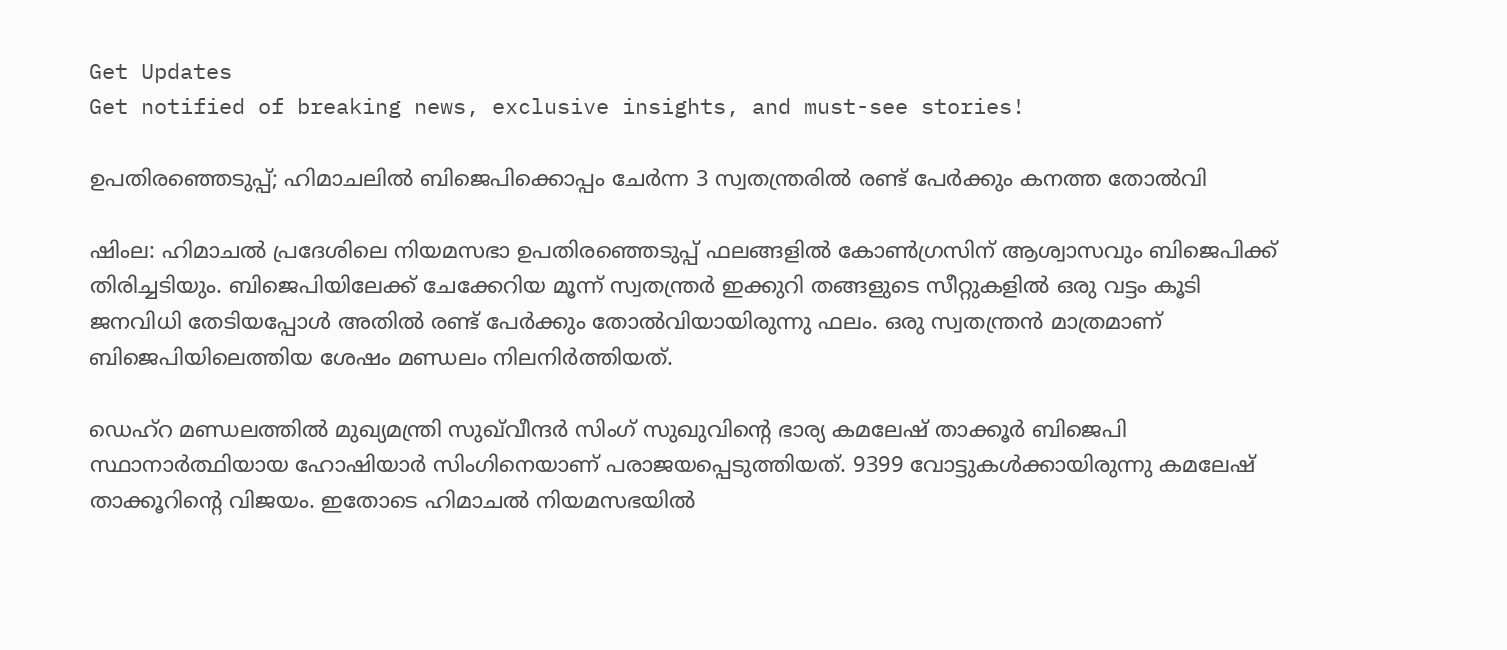Get Updates
Get notified of breaking news, exclusive insights, and must-see stories!

ഉപതിരഞ്ഞെടുപ്പ്; ഹിമാചലിൽ ബിജെപിക്കൊപ്പം ചേർന്ന 3 സ്വതന്ത്രരിൽ രണ്ട് പേർക്കും കനത്ത തോൽവി

ഷിംല: ഹിമാചൽ പ്രദേശിലെ നിയമസഭാ ഉപതിരഞ്ഞെടുപ്പ് ഫലങ്ങളിൽ കോൺഗ്രസിന് ആശ്വാസവും ബിജെപിക്ക് തിരിച്ചടിയും. ബിജെപിയിലേക്ക് ചേക്കേറിയ മൂന്ന് സ്വതന്ത്രർ ഇക്കുറി തങ്ങളുടെ സീറ്റുകളിൽ ഒരു വട്ടം കൂടി ജനവിധി തേടിയപ്പോൾ അതിൽ രണ്ട് പേർക്കും തോൽവിയായിരുന്നു ഫലം. ഒരു സ്വതന്ത്രൻ മാത്രമാണ് ബിജെപിയിലെത്തിയ ശേഷം മണ്ഡലം നിലനിർത്തിയത്.

ഡെഹ്‌റ മണ്ഡലത്തിൽ മുഖ്യമന്ത്രി സുഖ്‌വീന്ദർ സിംഗ് സുഖുവിന്റെ ഭാര്യ കമലേഷ് താക്കൂർ ബിജെപി സ്ഥാനാർത്ഥിയായ ഹോഷിയാർ സിംഗിനെയാണ് പരാജയപ്പെടുത്തിയത്. 9399 വോട്ടുകൾക്കായിരുന്നു കമലേഷ് താക്കൂറിന്റെ വിജയം. ഇതോടെ ഹിമാചൽ നിയമസഭയിൽ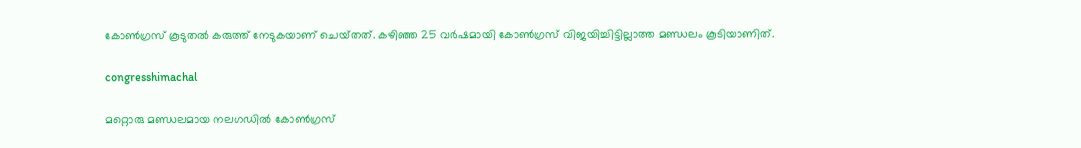കോൺഗ്രസ് കൂടുതൽ കരുത്ത് നേടുകയാണ് ചെയ്‌തത്‌. കഴിഞ്ഞ 25 വർഷമായി കോൺഗ്രസ് വിജയിച്ചിട്ടില്ലാത്ത മണ്ഡലം കൂടിയാണിത്.

congresshimachal

മറ്റൊരു മണ്ഡലമായ നലഗഡിൽ കോൺഗ്രസ്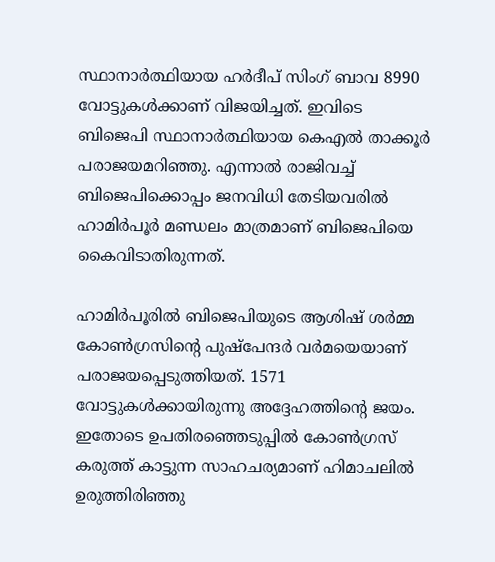സ്ഥാനാർത്ഥിയായ ഹർദീപ് സിംഗ് ബാവ 8990 വോട്ടുകൾക്കാണ് വിജയിച്ചത്. ഇവിടെ ബിജെപി സ്ഥാനാർത്ഥിയായ കെഎൽ താക്കൂർ പരാജയമറിഞ്ഞു. എന്നാൽ രാജിവച്ച് ബിജെപിക്കൊപ്പം ജനവിധി തേടിയവരിൽ ഹാമിർപൂർ മണ്ഡലം മാത്രമാണ് ബിജെപിയെ കൈവിടാതിരുന്നത്.

ഹാമിർപൂരിൽ ബിജെപിയുടെ ആശിഷ് ശർമ്മ കോൺഗ്രസിന്റെ പുഷ്‌പേന്ദർ വർമയെയാണ് പരാജയപ്പെടുത്തിയത്. 1571 വോട്ടുകൾക്കായിരുന്നു അദ്ദേഹത്തിന്റെ ജയം. ഇതോടെ ഉപതിരഞ്ഞെടുപ്പിൽ കോൺഗ്രസ് കരുത്ത് കാട്ടുന്ന സാഹചര്യമാണ് ഹിമാചലിൽ ഉരുത്തിരിഞ്ഞു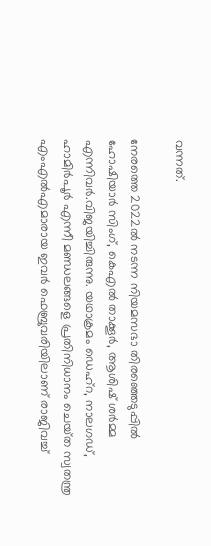വന്നത്.

നേരത്തെ 2022ൽ നടന്ന നിയമസഭാ തിരഞ്ഞെടുപ്പിൽ ഹോഷിയാർ സിംഗ്, കെഎൽ താക്കൂർ, ആശിഷ് ശർമ്മ എന്നിവർ.വിജയിച്ചിരുന്നു. യഥാക്രമം ഡെഹ്റ, നാലഗഡ്‌, ഹാമിർപൂർ എന്നീ മണ്ഡലങ്ങളെ പ്രതിനിധാനം ചെയ്‌ത സ്വതന്ത്ര എംഎൽഎമാരായ ഇവർ ഫെബ്രുവരിയിലാണ് രാജിവച്ച്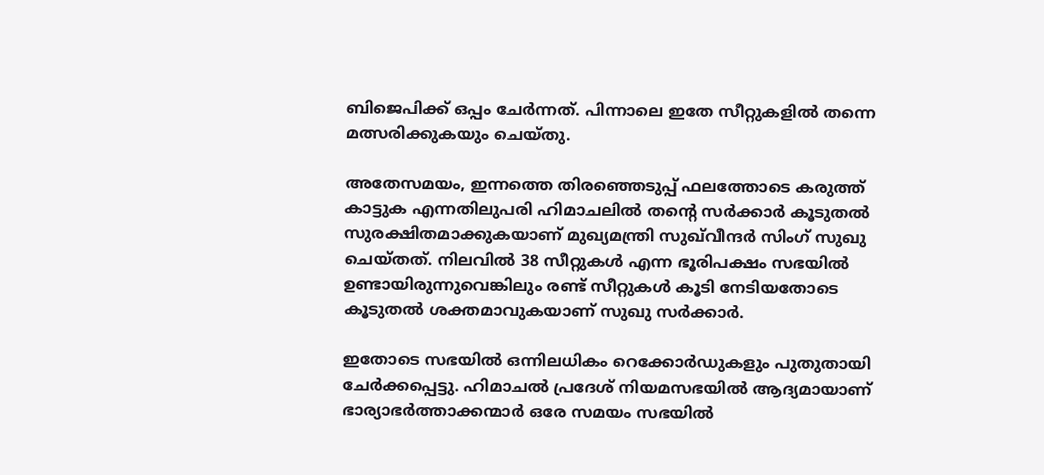ബിജെപിക്ക് ഒപ്പം ചേർന്നത്. പിന്നാലെ ഇതേ സീറ്റുകളിൽ തന്നെ മത്സരിക്കുകയും ചെയ്‌തു.

അതേസമയം, ഇന്നത്തെ തിരഞ്ഞെടുപ്പ് ഫലത്തോടെ കരുത്ത് കാട്ടുക എന്നതിലുപരി ഹിമാചലിൽ തന്റെ സർക്കാർ കൂടുതൽ സുരക്ഷിതമാക്കുകയാണ് മുഖ്യമന്ത്രി സുഖ്‌വീന്ദർ സിംഗ് സുഖു ചെയ്‌തത്‌. നിലവിൽ 38 സീറ്റുകൾ എന്ന ഭൂരിപക്ഷം സഭയിൽ ഉണ്ടായിരുന്നുവെങ്കിലും രണ്ട് സീറ്റുകൾ കൂടി നേടിയതോടെ കൂടുതൽ ശക്തമാവുകയാണ് സുഖു സർക്കാർ.

ഇതോടെ സഭയിൽ ഒന്നിലധികം റെക്കോർഡുകളും പുതുതായി ചേർക്കപ്പെട്ടു. ഹിമാചൽ പ്രദേശ് നിയമസഭയിൽ ആദ്യമായാണ് ഭാര്യാഭർത്താക്കന്മാർ ഒരേ സമയം സഭയിൽ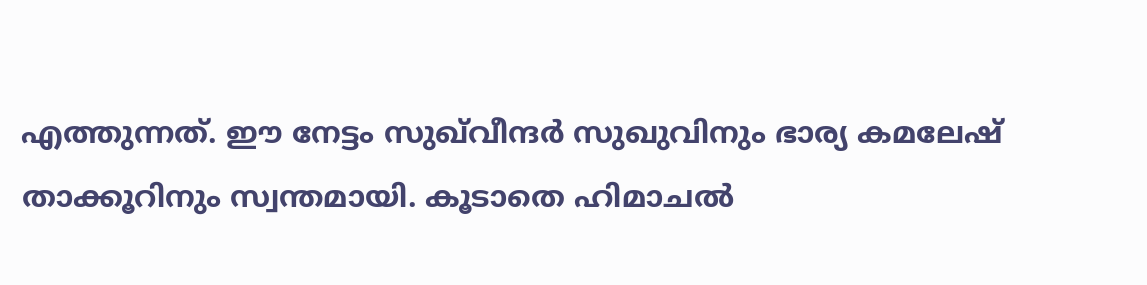എത്തുന്നത്. ഈ നേട്ടം സുഖ്‌വീന്ദർ സുഖുവിനും ഭാര്യ കമലേഷ് താക്കൂറിനും സ്വന്തമായി. കൂടാതെ ഹിമാചൽ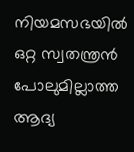നിയമസഭയിൽ ഒറ്റ സ്വതന്ത്രൻ പോലുമില്ലാത്ത ആദ്യ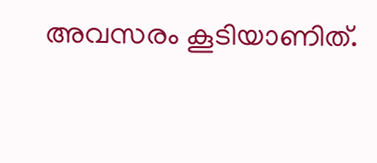അവസരം കൂടിയാണിത്.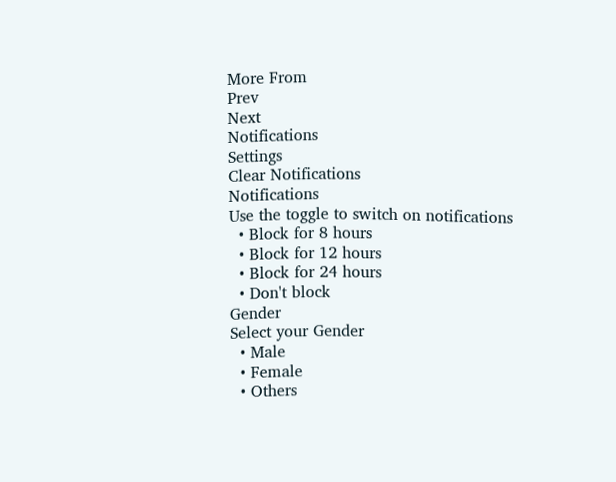More From
Prev
Next
Notifications
Settings
Clear Notifications
Notifications
Use the toggle to switch on notifications
  • Block for 8 hours
  • Block for 12 hours
  • Block for 24 hours
  • Don't block
Gender
Select your Gender
  • Male
  • Female
  • Others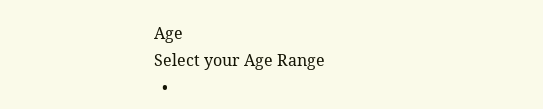Age
Select your Age Range
  •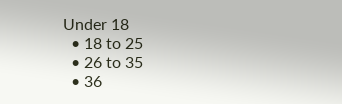Under 18
  • 18 to 25
  • 26 to 35
  • 36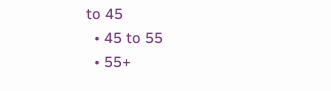to 45
  • 45 to 55
  • 55+